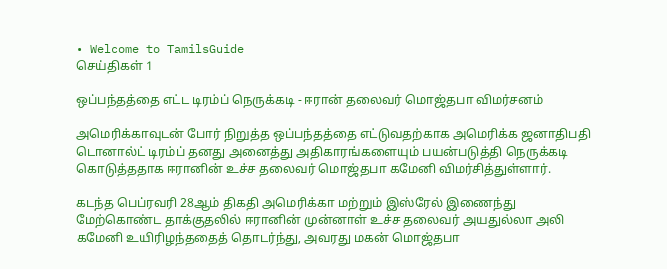• Welcome to TamilsGuide
செய்திகள் 1

ஒப்பந்தத்தை எட்ட டிரம்ப் நெருக்கடி - ஈரான் தலைவர் மொஜ்தபா விமர்சனம்

அமெரிக்காவுடன் போர் நிறுத்த ஒப்பந்தத்தை எட்டுவதற்காக அமெரிக்க ஜனாதிபதி டொனால்ட் டிரம்ப் தனது அனைத்து அதிகாரங்களையும் பயன்படுத்தி நெருக்கடி கொடுத்ததாக ஈரானின் உச்ச தலைவர் மொஜ்தபா கமேனி விமர்சித்துள்ளார்.

கடந்த பெப்ரவரி 28ஆம் திகதி அமெரிக்கா மற்றும் இஸ்ரேல் இணைந்து மேற்கொண்ட தாக்குதலில் ஈரானின் முன்னாள் உச்ச தலைவர் அயதுல்லா அலி கமேனி உயிரிழந்ததைத் தொடர்ந்து, அவரது மகன் மொஜ்தபா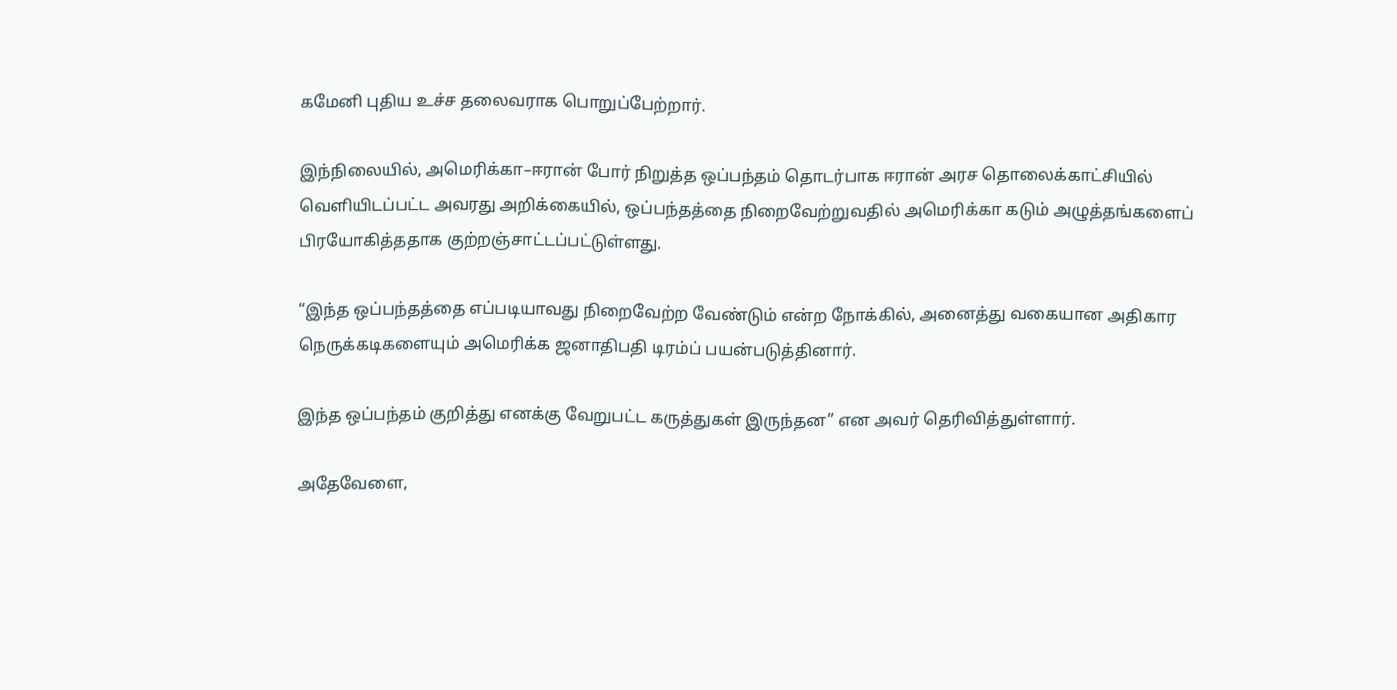கமேனி புதிய உச்ச தலைவராக பொறுப்பேற்றார்.

இந்நிலையில், அமெரிக்கா–ஈரான் போர் நிறுத்த ஒப்பந்தம் தொடர்பாக ஈரான் அரச தொலைக்காட்சியில் வெளியிடப்பட்ட அவரது அறிக்கையில், ஒப்பந்தத்தை நிறைவேற்றுவதில் அமெரிக்கா கடும் அழுத்தங்களைப் பிரயோகித்ததாக குற்றஞ்சாட்டப்பட்டுள்ளது.

“இந்த ஒப்பந்தத்தை எப்படியாவது நிறைவேற்ற வேண்டும் என்ற நோக்கில், அனைத்து வகையான அதிகார நெருக்கடிகளையும் அமெரிக்க ஜனாதிபதி டிரம்ப் பயன்படுத்தினார்.

இந்த ஒப்பந்தம் குறித்து எனக்கு வேறுபட்ட கருத்துகள் இருந்தன” என அவர் தெரிவித்துள்ளார்.

அதேவேளை,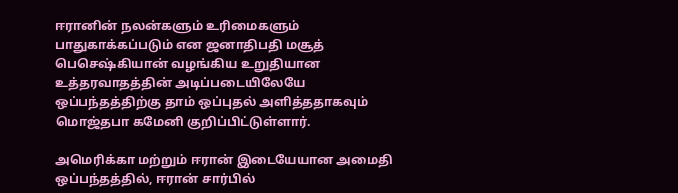ஈரானின் நலன்களும் உரிமைகளும் பாதுகாக்கப்படும் என ஜனாதிபதி மசூத் பெசெஷ்கியான் வழங்கிய உறுதியான உத்தரவாதத்தின் அடிப்படையிலேயே ஒப்பந்தத்திற்கு தாம் ஒப்புதல் அளித்ததாகவும் மொஜ்தபா கமேனி குறிப்பிட்டுள்ளார்.

அமெரிக்கா மற்றும் ஈரான் இடையேயான அமைதி ஒப்பந்தத்தில், ஈரான் சார்பில்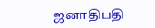ஜனாதிபதி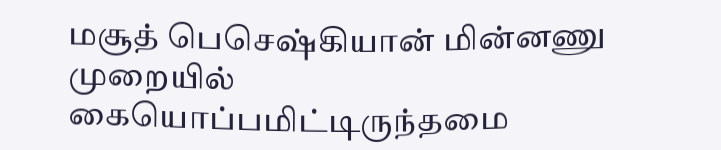மசூத் பெசெஷ்கியான் மின்னணு முறையில் கையொப்பமிட்டிருந்தமை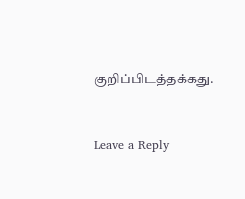குறிப்பிடத்தக்கது.


Leave a Reply